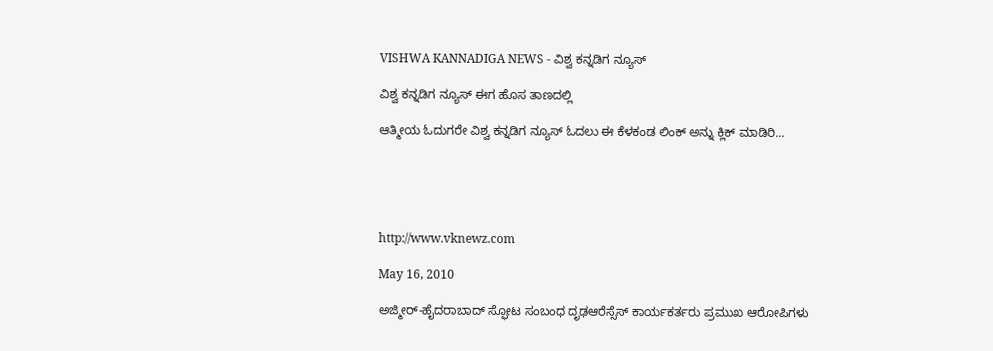VISHWA KANNADIGA NEWS - ವಿಶ್ವ ಕನ್ನಡಿಗ ನ್ಯೂಸ್

ವಿಶ್ವ ಕನ್ನಡಿಗ ನ್ಯೂಸ್ ಈಗ ಹೊಸ ತಾಣದಲ್ಲಿ

ಆತ್ಮೀಯ ಓದುಗರೇ ವಿಶ್ವ ಕನ್ನಡಿಗ ನ್ಯೂಸ್ ಓದಲು ಈ ಕೆಳಕಂಡ ಲಿಂಕ್ ಅನ್ನು ಕ್ಲಿಕ್ ಮಾಡಿರಿ...





http://www.vknewz.com

May 16, 2010

ಅಜ್ಮೀರ್-ಹೈದರಾಬಾದ್ ಸ್ಫೋಟ ಸಂಬಂಧ ದೃಢಆರೆಸ್ಸೆಸ್ ಕಾರ್ಯಕರ್ತರು ಪ್ರಮುಖ ಆರೋಪಿಗಳು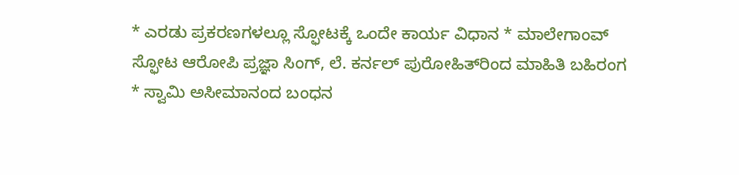* ಎರಡು ಪ್ರಕರಣಗಳಲ್ಲೂ ಸ್ಫೋಟಕ್ಕೆ ಒಂದೇ ಕಾರ್ಯ ವಿಧಾನ * ಮಾಲೇಗಾಂವ್ ಸ್ಫೋಟ ಆರೋಪಿ ಪ್ರಜ್ಞಾ ಸಿಂಗ್, ಲೆ. ಕರ್ನಲ್ ಪುರೋಹಿತ್‌ರಿಂದ ಮಾಹಿತಿ ಬಹಿರಂಗ
* ಸ್ವಾಮಿ ಅಸೀಮಾನಂದ ಬಂಧನ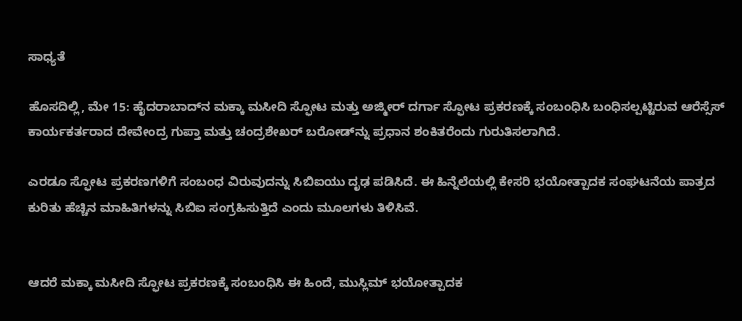ಸಾಧ್ಯತೆ

ಹೊಸದಿಲ್ಲಿ, ಮೇ 15: ಹೈದರಾಬಾದ್‌ನ ಮಕ್ಕಾ ಮಸೀದಿ ಸ್ಫೋಟ ಮತ್ತು ಅಜ್ಮೀರ್ ದರ್ಗಾ ಸ್ಫೋಟ ಪ್ರಕರಣಕ್ಕೆ ಸಂಬಂಧಿಸಿ ಬಂಧಿಸಲ್ಪಟ್ಟಿರುವ ಆರೆಸ್ಸೆಸ್ ಕಾರ್ಯಕರ್ತರಾದ ದೇವೇಂದ್ರ ಗುಪ್ತಾ ಮತ್ತು ಚಂದ್ರಶೇಖರ್ ಬರೋಡ್‌ನ್ನು ಪ್ರಧಾನ ಶಂಕಿತರೆಂದು ಗುರುತಿಸಲಾಗಿದೆ.

ಎರಡೂ ಸ್ಫೋಟ ಪ್ರಕರಣಗಳಿಗೆ ಸಂಬಂಧ ವಿರುವುದನ್ನು ಸಿಬಿಐಯು ದೃಢ ಪಡಿಸಿದೆ. ಈ ಹಿನ್ನೆಲೆಯಲ್ಲಿ ಕೇಸರಿ ಭಯೋತ್ಪಾದಕ ಸಂಘಟನೆಯ ಪಾತ್ರದ ಕುರಿತು ಹೆಚ್ಚಿನ ಮಾಹಿತಿಗಳನ್ನು ಸಿಬಿಐ ಸಂಗ್ರಹಿಸುತ್ತಿದೆ ಎಂದು ಮೂಲಗಳು ತಿಳಿಸಿವೆ.


ಆದರೆ ಮಕ್ಕಾ ಮಸೀದಿ ಸ್ಫೋಟ ಪ್ರಕರಣಕ್ಕೆ ಸಂಬಂಧಿಸಿ ಈ ಹಿಂದೆ, ಮುಸ್ಲಿಮ್ ಭಯೋತ್ಪಾದಕ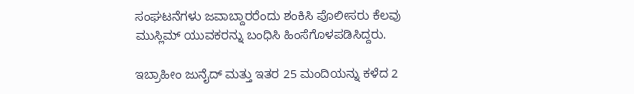ಸಂಘಟನೆಗಳು ಜವಾಬ್ದಾರರೆಂದು ಶಂಕಿಸಿ ಪೊಲೀಸರು ಕೆಲವು ಮುಸ್ಲಿಮ್ ಯುವಕರನ್ನು ಬಂಧಿಸಿ ಹಿಂಸೆಗೊಳಪಡಿಸಿದ್ದರು.

ಇಬ್ರಾಹೀಂ ಜುನೈದ್ ಮತ್ತು ಇತರ 25 ಮಂದಿಯನ್ನು ಕಳೆದ 2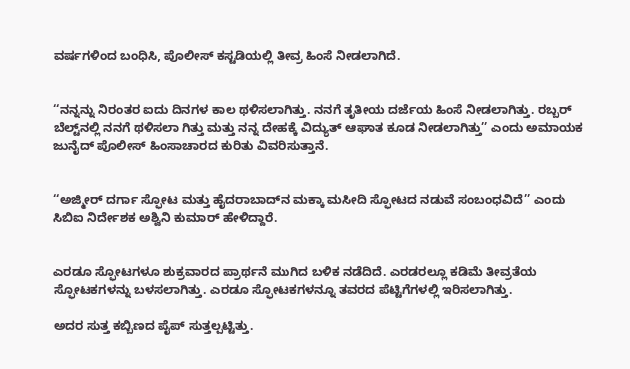ವರ್ಷಗಳಿಂದ ಬಂಧಿಸಿ, ಪೊಲೀಸ್ ಕಸ್ಟಡಿಯಲ್ಲಿ ತೀವ್ರ ಹಿಂಸೆ ನೀಡಲಾಗಿದೆ.


‘‘ನನ್ನನ್ನು ನಿರಂತರ ಐದು ದಿನಗಳ ಕಾಲ ಥಳಿಸಲಾಗಿತ್ತು. ನನಗೆ ತೃತೀಯ ದರ್ಜೆಯ ಹಿಂಸೆ ನೀಡಲಾಗಿತ್ತು. ರಬ್ಬರ್ ಬೆಲ್ಟ್‌ನಲ್ಲಿ ನನಗೆ ಥಳಿಸಲಾ ಗಿತ್ತು ಮತ್ತು ನನ್ನ ದೇಹಕ್ಕೆ ವಿದ್ಯುತ್ ಆಘಾತ ಕೂಡ ನೀಡಲಾಗಿತ್ತು’’ ಎಂದು ಅಮಾಯಕ ಜುನೈದ್ ಪೊಲೀಸ್ ಹಿಂಸಾಚಾರದ ಕುರಿತು ವಿವರಿಸುತ್ತಾನೆ.


‘‘ಅಜ್ಮೀರ್ ದರ್ಗಾ ಸ್ಫೋಟ ಮತ್ತು ಹೈದರಾಬಾದ್‌ನ ಮಕ್ಕಾ ಮಸೀದಿ ಸ್ಫೋಟದ ನಡುವೆ ಸಂಬಂಧವಿದೆ’’ ಎಂದು ಸಿಬಿಐ ನಿರ್ದೇಶಕ ಅಶ್ವಿನಿ ಕುಮಾರ್ ಹೇಳಿದ್ದಾರೆ.


ಎರಡೂ ಸ್ಫೋಟಗಳೂ ಶುಕ್ರವಾರದ ಪ್ರಾರ್ಥನೆ ಮುಗಿದ ಬಳಿಕ ನಡೆದಿದೆ. ಎರಡರಲ್ಲೂ ಕಡಿಮೆ ತೀವ್ರತೆಯ ಸ್ಫೋಟಕಗಳನ್ನು ಬಳಸಲಾಗಿತ್ತು. ಎರಡೂ ಸ್ಫೋಟಕಗಳನ್ನೂ ತವರದ ಪೆಟ್ಟಿಗೆಗಳಲ್ಲಿ ಇರಿಸಲಾಗಿತ್ತು.

ಅದರ ಸುತ್ತ ಕಬ್ಬಿಣದ ಪೈಪ್ ಸುತ್ತಲ್ಪಟ್ಟಿತ್ತು.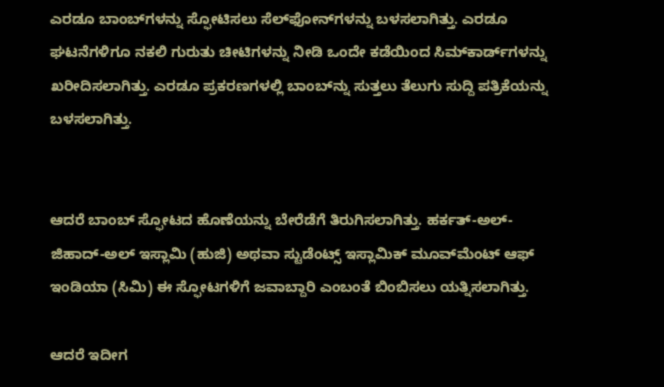ಎರಡೂ ಬಾಂಬ್‌ಗಳನ್ನು ಸ್ಫೋಟಿಸಲು ಸೆಲ್‌ಫೋನ್‌ಗಳನ್ನು ಬಳಸಲಾಗಿತ್ತು. ಎರಡೂ ಘಟನೆಗಳಿಗೂ ನಕಲಿ ಗುರುತು ಚೀಟಿಗಳನ್ನು ನೀಡಿ ಒಂದೇ ಕಡೆಯಿಂದ ಸಿಮ್‌ಕಾರ್ಡ್‌ಗಳನ್ನು ಖರೀದಿಸಲಾಗಿತ್ತು. ಎರಡೂ ಪ್ರಕರಣಗಳಲ್ಲಿ ಬಾಂಬ್‌ನ್ನು ಸುತ್ತಲು ತೆಲುಗು ಸುದ್ದಿ ಪತ್ರಿಕೆಯನ್ನು ಬಳಸಲಾಗಿತ್ತು.


ಆದರೆ ಬಾಂಬ್ ಸ್ಫೋಟದ ಹೊಣೆಯನ್ನು ಬೇರೆಡೆಗೆ ತಿರುಗಿಸಲಾಗಿತ್ತು. ಹರ್ಕತ್-ಅಲ್- ಜಿಹಾದ್-ಅಲ್ ಇಸ್ಲಾಮಿ (ಹುಜಿ) ಅಥವಾ ಸ್ಟುಡೆಂಟ್ಸ್ ಇಸ್ಲಾಮಿಕ್ ಮೂವ್‌ಮೆಂಟ್ ಆಫ್ ಇಂಡಿಯಾ (ಸಿಮಿ) ಈ ಸ್ಫೋಟಗಳಿಗೆ ಜವಾಬ್ದಾರಿ ಎಂಬಂತೆ ಬಿಂಬಿಸಲು ಯತ್ನಿಸಲಾಗಿತ್ತು.

ಆದರೆ ಇದೀಗ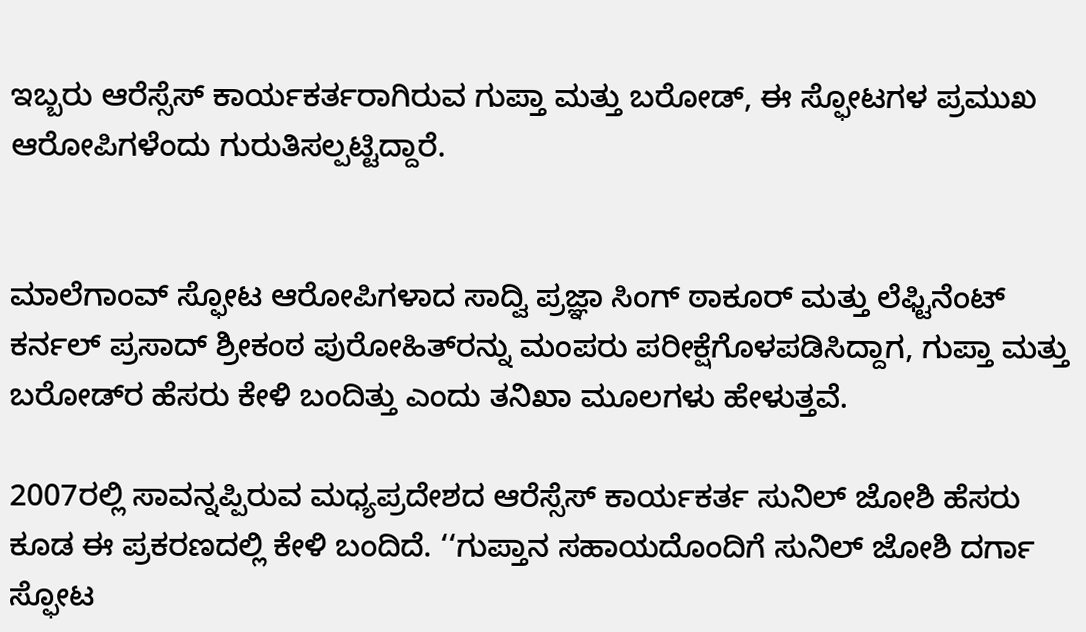ಇಬ್ಬರು ಆರೆಸ್ಸೆಸ್ ಕಾರ್ಯಕರ್ತರಾಗಿರುವ ಗುಪ್ತಾ ಮತ್ತು ಬರೋಡ್, ಈ ಸ್ಫೋಟಗಳ ಪ್ರಮುಖ ಆರೋಪಿಗಳೆಂದು ಗುರುತಿಸಲ್ಪಟ್ಟಿದ್ದಾರೆ.


ಮಾಲೆಗಾಂವ್ ಸ್ಫೋಟ ಆರೋಪಿಗಳಾದ ಸಾದ್ವಿ ಪ್ರಜ್ಞಾ ಸಿಂಗ್ ಠಾಕೂರ್ ಮತ್ತು ಲೆಫ್ಟಿನೆಂಟ್ ಕರ್ನಲ್ ಪ್ರಸಾದ್ ಶ್ರೀಕಂಠ ಪುರೋಹಿತ್‌ರನ್ನು ಮಂಪರು ಪರೀಕ್ಷೆಗೊಳಪಡಿಸಿದ್ದಾಗ, ಗುಪ್ತಾ ಮತ್ತು ಬರೋಡ್‌ರ ಹೆಸರು ಕೇಳಿ ಬಂದಿತ್ತು ಎಂದು ತನಿಖಾ ಮೂಲಗಳು ಹೇಳುತ್ತವೆ.

2007ರಲ್ಲಿ ಸಾವನ್ನಪ್ಪಿರುವ ಮಧ್ಯಪ್ರದೇಶದ ಆರೆಸ್ಸೆಸ್ ಕಾರ್ಯಕರ್ತ ಸುನಿಲ್ ಜೋಶಿ ಹೆಸರು ಕೂಡ ಈ ಪ್ರಕರಣದಲ್ಲಿ ಕೇಳಿ ಬಂದಿದೆ. ‘‘ಗುಪ್ತಾನ ಸಹಾಯದೊಂದಿಗೆ ಸುನಿಲ್ ಜೋಶಿ ದರ್ಗಾ ಸ್ಫೋಟ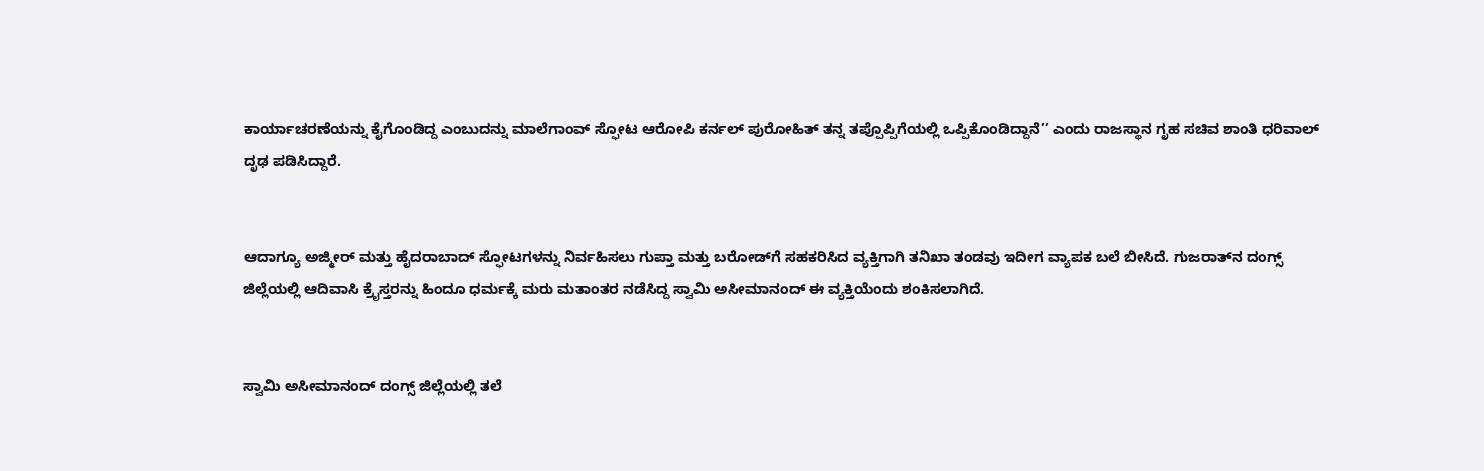ಕಾರ್ಯಾಚರಣೆಯನ್ನು ಕೈಗೊಂಡಿದ್ದ ಎಂಬುದನ್ನು ಮಾಲೆಗಾಂವ್ ಸ್ಫೋಟ ಆರೋಪಿ ಕರ್ನಲ್ ಪುರೋಹಿತ್ ತನ್ನ ತಪ್ಪೊಪ್ಪಿಗೆಯಲ್ಲಿ ಒಪ್ಪಿಕೊಂಡಿದ್ದಾನೆ’’ ಎಂದು ರಾಜಸ್ಥಾನ ಗೃಹ ಸಚಿವ ಶಾಂತಿ ಧರಿವಾಲ್ ದೃಢ ಪಡಿಸಿದ್ದಾರೆ.


ಆದಾಗ್ಯೂ ಅಜ್ಮೀರ್ ಮತ್ತು ಹೈದರಾಬಾದ್ ಸ್ಫೋಟಗಳನ್ನು ನಿರ್ವಹಿಸಲು ಗುಪ್ತಾ ಮತ್ತು ಬರೋಡ್‌ಗೆ ಸಹಕರಿಸಿದ ವ್ಯಕ್ತಿಗಾಗಿ ತನಿಖಾ ತಂಡವು ಇದೀಗ ವ್ಯಾಪಕ ಬಲೆ ಬೀಸಿದೆ. ಗುಜರಾತ್‌ನ ದಂಗ್ಸ್ ಜಿಲ್ಲೆಯಲ್ಲಿ ಆದಿವಾಸಿ ಕ್ರೈಸ್ತರನ್ನು ಹಿಂದೂ ಧರ್ಮಕ್ಕೆ ಮರು ಮತಾಂತರ ನಡೆಸಿದ್ದ ಸ್ವಾಮಿ ಅಸೀಮಾನಂದ್ ಈ ವ್ಯಕ್ತಿಯೆಂದು ಶಂಕಿಸಲಾಗಿದೆ.


ಸ್ವಾಮಿ ಅಸೀಮಾನಂದ್ ದಂಗ್ಸ್ ಜಿಲ್ಲೆಯಲ್ಲಿ ತಲೆ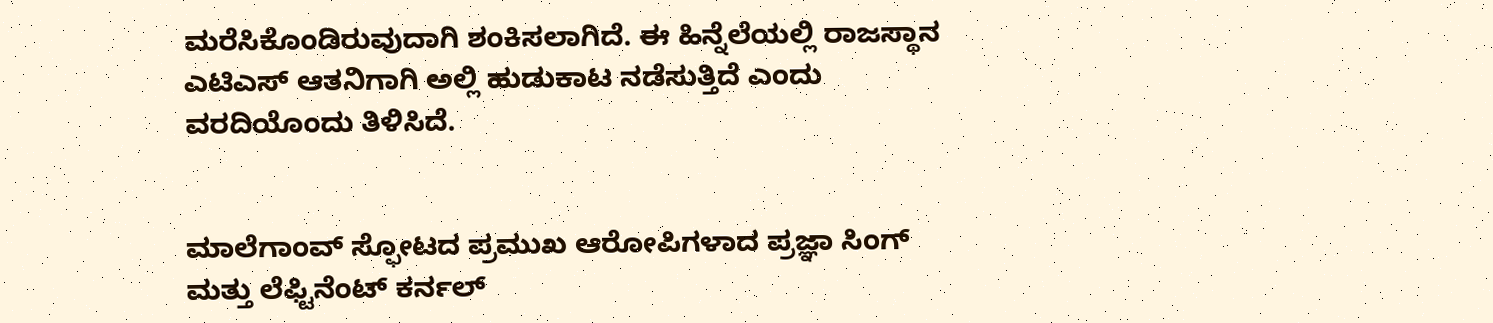ಮರೆಸಿಕೊಂಡಿರುವುದಾಗಿ ಶಂಕಿಸಲಾಗಿದೆ. ಈ ಹಿನ್ನೆಲೆಯಲ್ಲಿ ರಾಜಸ್ಥಾನ ಎಟಿಎಸ್ ಆತನಿಗಾಗಿ ಅಲ್ಲಿ ಹುಡುಕಾಟ ನಡೆಸುತ್ತಿದೆ ಎಂದು ವರದಿಯೊಂದು ತಿಳಿಸಿದೆ.


ಮಾಲೆಗಾಂವ್ ಸ್ಫೋಟದ ಪ್ರಮುಖ ಆರೋಪಿಗಳಾದ ಪ್ರಜ್ಞಾ ಸಿಂಗ್ ಮತ್ತು ಲೆಫ್ಟಿನೆಂಟ್ ಕರ್ನಲ್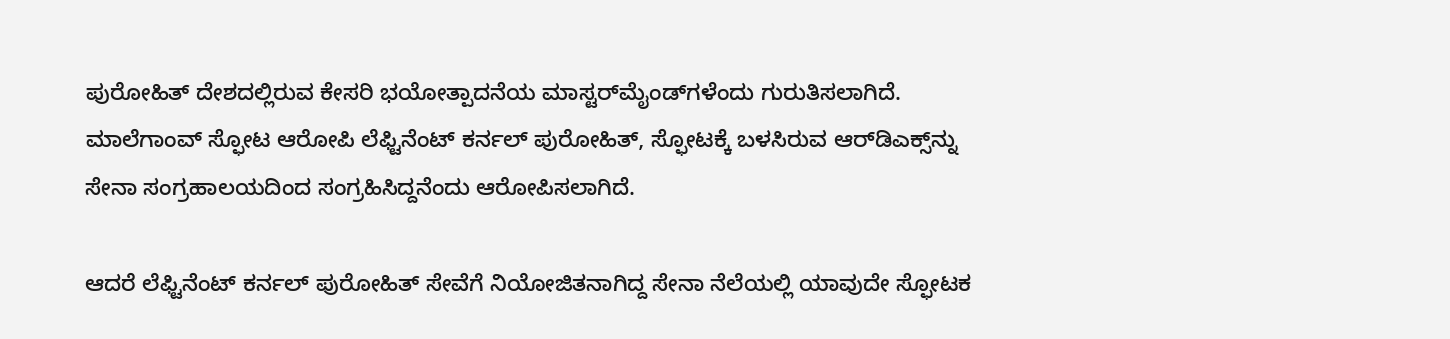ಪುರೋಹಿತ್ ದೇಶದಲ್ಲಿರುವ ಕೇಸರಿ ಭಯೋತ್ಪಾದನೆಯ ಮಾಸ್ಟರ್‌ಮೈಂಡ್‌ಗಳೆಂದು ಗುರುತಿಸಲಾಗಿದೆ.
ಮಾಲೆಗಾಂವ್ ಸ್ಫೋಟ ಆರೋಪಿ ಲೆಫ್ಟಿನೆಂಟ್ ಕರ್ನಲ್ ಪುರೋಹಿತ್, ಸ್ಫೋಟಕ್ಕೆ ಬಳಸಿರುವ ಆರ್‌ಡಿಎಕ್ಸ್‌ನ್ನು ಸೇನಾ ಸಂಗ್ರಹಾಲಯದಿಂದ ಸಂಗ್ರಹಿಸಿದ್ದನೆಂದು ಆರೋಪಿಸಲಾಗಿದೆ.

ಆದರೆ ಲೆಫ್ಟಿನೆಂಟ್ ಕರ್ನಲ್ ಪುರೋಹಿತ್ ಸೇವೆಗೆ ನಿಯೋಜಿತನಾಗಿದ್ದ ಸೇನಾ ನೆಲೆಯಲ್ಲಿ ಯಾವುದೇ ಸ್ಫೋಟಕ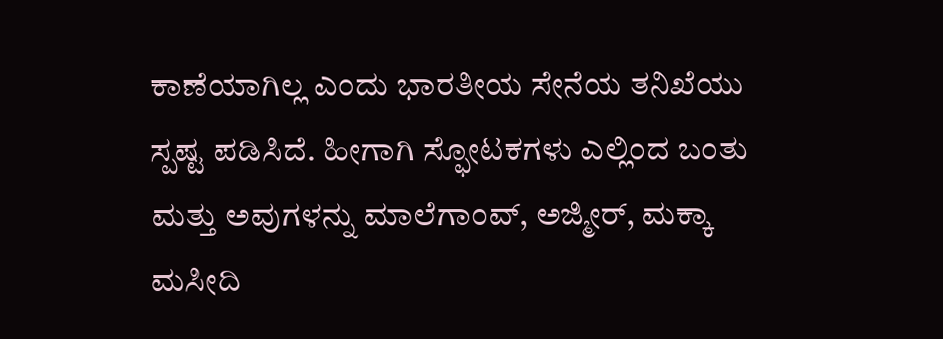ಕಾಣೆಯಾಗಿಲ್ಲ ಎಂದು ಭಾರತೀಯ ಸೇನೆಯ ತನಿಖೆಯು ಸ್ಪಷ್ಟ ಪಡಿಸಿದೆ. ಹೀಗಾಗಿ ಸ್ಫೋಟಕಗಳು ಎಲ್ಲಿಂದ ಬಂತು ಮತ್ತು ಅವುಗಳನ್ನು ಮಾಲೆಗಾಂವ್, ಅಜ್ಮೀರ್, ಮಕ್ಕಾ ಮಸೀದಿ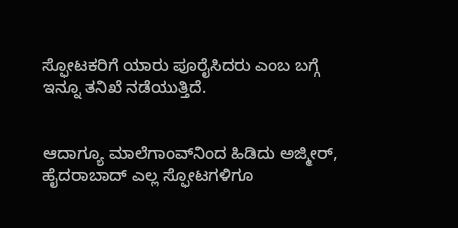ಸ್ಫೋಟಕರಿಗೆ ಯಾರು ಪೂರೈಸಿದರು ಎಂಬ ಬಗ್ಗೆ ಇನ್ನೂ ತನಿಖೆ ನಡೆಯುತ್ತಿದೆ.


ಆದಾಗ್ಯೂ ಮಾಲೆಗಾಂವ್‌ನಿಂದ ಹಿಡಿದು ಅಜ್ಮೀರ್, ಹೈದರಾಬಾದ್ ಎಲ್ಲ ಸ್ಫೋಟಗಳಿಗೂ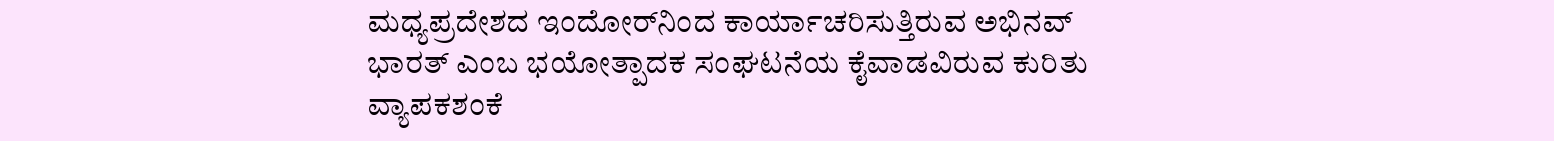ಮಧ್ಯಪ್ರದೇಶದ ಇಂದೋರ್‌ನಿಂದ ಕಾರ್ಯಾಚರಿಸುತ್ತಿರುವ ಅಭಿನವ್ ಭಾರತ್ ಎಂಬ ಭಯೋತ್ಪಾದಕ ಸಂಘಟನೆಯ ಕೈವಾಡವಿರುವ ಕುರಿತು ವ್ಯಾಪಕಶಂಕೆ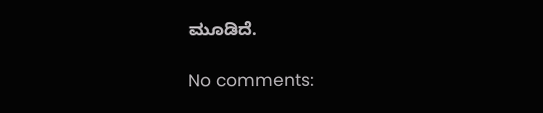ಮೂಡಿದೆ.

No comments: